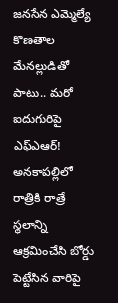జనసేన ఎమ్మెల్యే కొణతాల మేనల్లుడితో పాటు.. మరో ఐదుగురిపై ఎఫ్ఎఆర్!
అనకాపల్లిలో రాత్రికి రాత్రే స్థలాన్ని ఆక్రమించేసి బోర్డు పెట్టేసిన వారిపై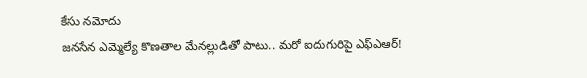కేసు నమోదు
జనసేన ఎమ్మెల్యే కొణతాల మేనల్లుడితో పాటు.. మరో ఐదుగురిపై ఎఫ్ఎఆర్!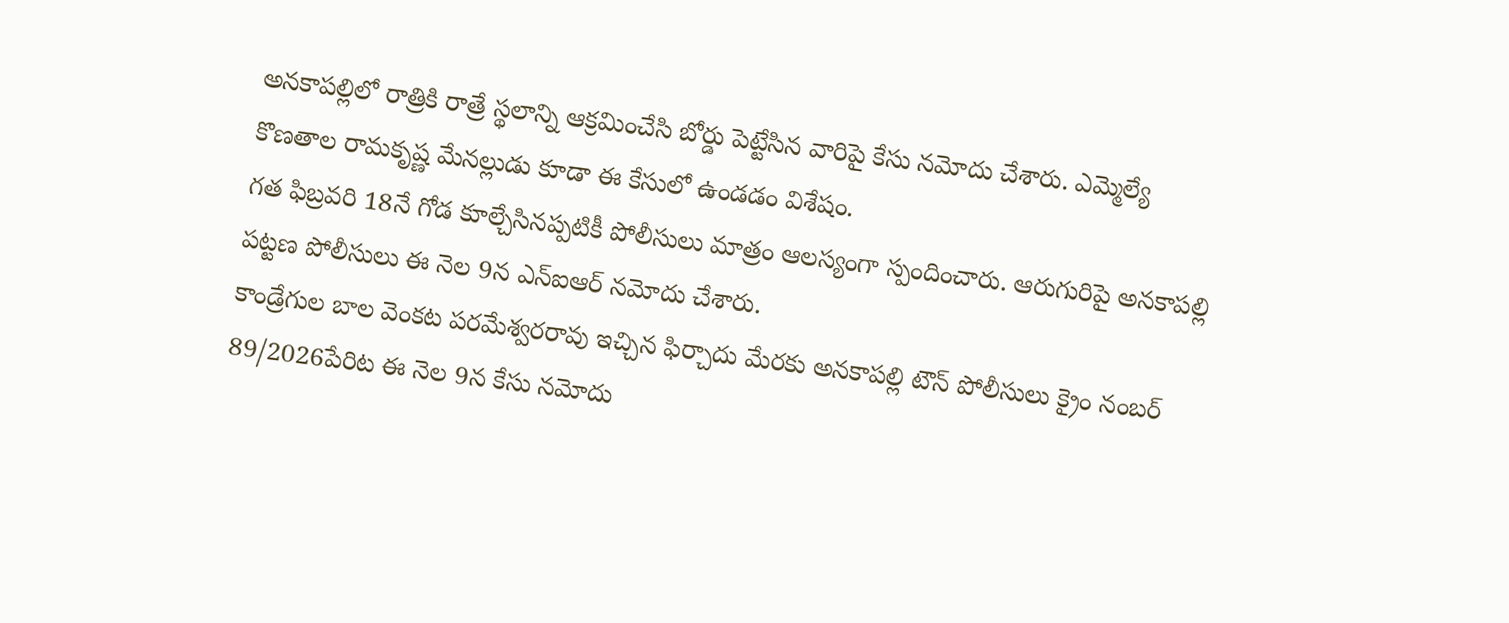అనకాపల్లిలో రాత్రికి రాత్రే స్థలాన్ని ఆక్రమించేసి బోర్డు పెట్టేసిన వారిపై కేసు నమోదు చేశారు. ఎమ్మెల్యే కొణతాల రామకృష్ణ మేనల్లుడు కూడా ఈ కేసులో ఉండడం విశేషం.
గత ఫిబ్రవరి 18నే గోడ కూల్చేసినప్పటికీ పోలీసులు మాత్రం ఆలస్యంగా స్పందించారు. ఆరుగురిపై అనకాపల్లి పట్టణ పోలీసులు ఈ నెల 9న ఎన్ఐఆర్ నమోదు చేశారు.
కాండ్రేగుల బాల వెంకట పరమేశ్వరరావు ఇచ్చిన ఫిర్చాదు మేరకు అనకాపల్లి టౌన్ పోలీసులు క్రైం నంబర్ 89/2026పేరిట ఈ నెల 9న కేసు నమోదు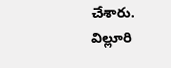చేశారు.
విల్లూరి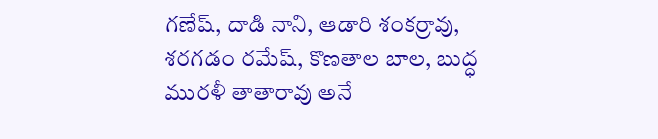గణేష్, దాడి నాని, ఆడారి శంకర్రావు, శరగడం రమేష్, కొణతాల బాల, బుద్ధ మురళీ తాతారావు అనే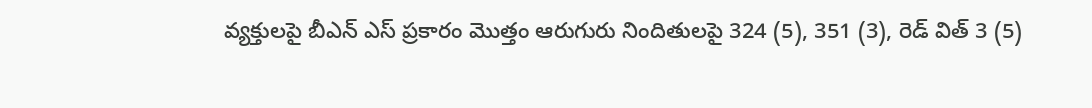వ్యక్తులపై బీఎన్ ఎస్ ప్రకారం మొత్తం ఆరుగురు నిందితులపై 324 (5), 351 (3), రెడ్ విత్ 3 (5)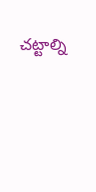చట్టాల్ని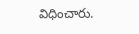విధించారు.